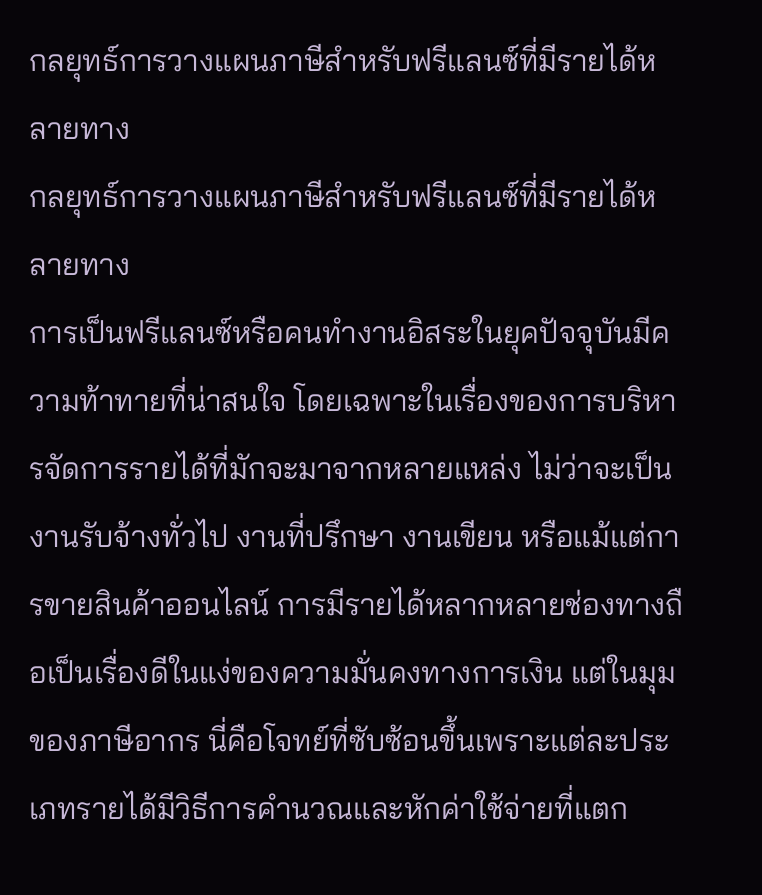กลยุทธ์การวางแผนภาษีสำหรับฟรีแลนซ์ที่มีรายได้หลายทาง
กลยุทธ์การวางแผนภาษีสำหรับฟรีแลนซ์ที่มีรายได้หลายทาง
การเป็นฟรีแลนซ์หรือคนทำงานอิสระในยุคปัจจุบันมีความท้าทายที่น่าสนใจ โดยเฉพาะในเรื่องของการบริหารจัดการรายได้ที่มักจะมาจากหลายแหล่ง ไม่ว่าจะเป็นงานรับจ้างทั่วไป งานที่ปรึกษา งานเขียน หรือแม้แต่การขายสินค้าออนไลน์ การมีรายได้หลากหลายช่องทางถือเป็นเรื่องดีในแง่ของความมั่นคงทางการเงิน แต่ในมุมของภาษีอากร นี่คือโจทย์ที่ซับซ้อนขึ้นเพราะแต่ละประเภทรายได้มีวิธีการคำนวณและหักค่าใช้จ่ายที่แตก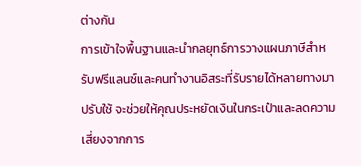ต่างกัน
การเข้าใจพื้นฐานและนำกลยุทธ์การวางแผนภาษีสำหรับฟรีแลนซ์และคนทำงานอิสระที่รับรายได้หลายทางมาปรับใช้ จะช่วยให้คุณประหยัดเงินในกระเป๋าและลดความเสี่ยงจากการ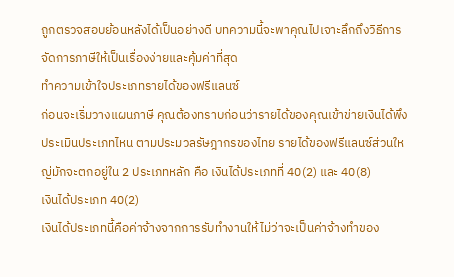ถูกตรวจสอบย้อนหลังได้เป็นอย่างดี บทความนี้จะพาคุณไปเจาะลึกถึงวิธีการจัดการภาษีให้เป็นเรื่องง่ายและคุ้มค่าที่สุด
ทำความเข้าใจประเภทรายได้ของฟรีแลนซ์
ก่อนจะเริ่มวางแผนภาษี คุณต้องทราบก่อนว่ารายได้ของคุณเข้าข่ายเงินได้พึงประเมินประเภทไหน ตามประมวลรัษฎากรของไทย รายได้ของฟรีแลนซ์ส่วนใหญ่มักจะตกอยู่ใน 2 ประเภทหลัก คือ เงินได้ประเภทที่ 40(2) และ 40(8)
เงินได้ประเภท 40(2)
เงินได้ประเภทนี้คือค่าจ้างจากการรับทำงานให้ ไม่ว่าจะเป็นค่าจ้างทำของ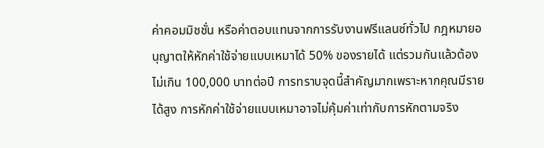ค่าคอมมิชชั่น หรือค่าตอบแทนจากการรับงานฟรีแลนซ์ทั่วไป กฎหมายอนุญาตให้หักค่าใช้จ่ายแบบเหมาได้ 50% ของรายได้ แต่รวมกันแล้วต้องไม่เกิน 100,000 บาทต่อปี การทราบจุดนี้สำคัญมากเพราะหากคุณมีรายได้สูง การหักค่าใช้จ่ายแบบเหมาอาจไม่คุ้มค่าเท่ากับการหักตามจริง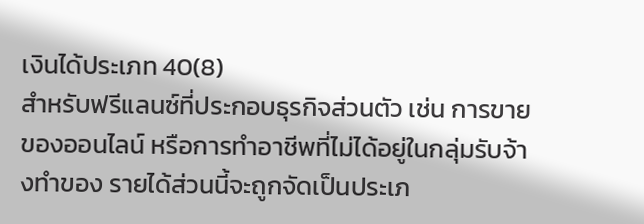เงินได้ประเภท 40(8)
สำหรับฟรีแลนซ์ที่ประกอบธุรกิจส่วนตัว เช่น การขายของออนไลน์ หรือการทำอาชีพที่ไม่ได้อยู่ในกลุ่มรับจ้างทำของ รายได้ส่วนนี้จะถูกจัดเป็นประเภ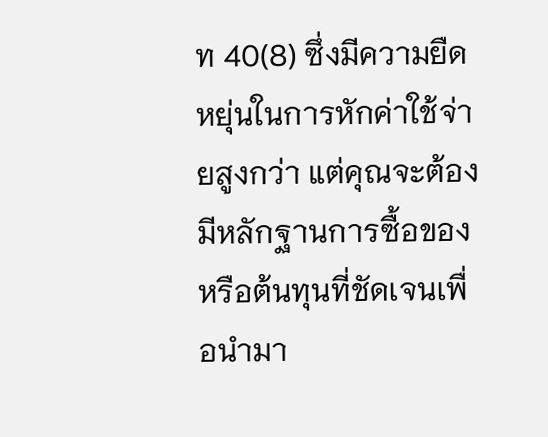ท 40(8) ซึ่งมีความยืดหยุ่นในการหักค่าใช้จ่ายสูงกว่า แต่คุณจะต้องมีหลักฐานการซื้อของหรือต้นทุนที่ชัดเจนเพื่อนำมา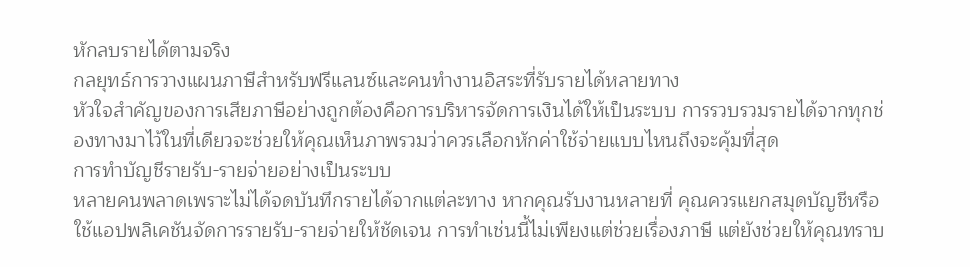หักลบรายได้ตามจริง
กลยุทธ์การวางแผนภาษีสำหรับฟรีแลนซ์และคนทำงานอิสระที่รับรายได้หลายทาง
หัวใจสำคัญของการเสียภาษีอย่างถูกต้องคือการบริหารจัดการเงินได้ให้เป็นระบบ การรวบรวมรายได้จากทุกช่องทางมาไว้ในที่เดียวจะช่วยให้คุณเห็นภาพรวมว่าควรเลือกหักค่าใช้จ่ายแบบไหนถึงจะคุ้มที่สุด
การทำบัญชีรายรับ-รายจ่ายอย่างเป็นระบบ
หลายคนพลาดเพราะไม่ได้จดบันทึกรายได้จากแต่ละทาง หากคุณรับงานหลายที่ คุณควรแยกสมุดบัญชีหรือใช้แอปพลิเคชันจัดการรายรับ-รายจ่ายให้ชัดเจน การทำเช่นนี้ไม่เพียงแต่ช่วยเรื่องภาษี แต่ยังช่วยให้คุณทราบ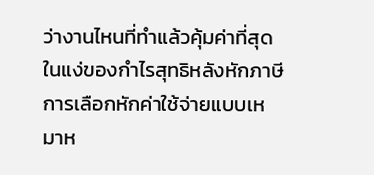ว่างานไหนที่ทำแล้วคุ้มค่าที่สุดในแง่ของกำไรสุทธิหลังหักภาษี
การเลือกหักค่าใช้จ่ายแบบเหมาห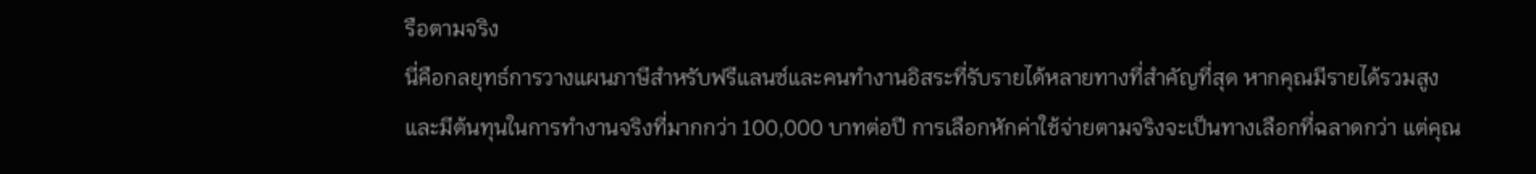รือตามจริง
นี่คือกลยุทธ์การวางแผนภาษีสำหรับฟรีแลนซ์และคนทำงานอิสระที่รับรายได้หลายทางที่สำคัญที่สุด หากคุณมีรายได้รวมสูงและมีต้นทุนในการทำงานจริงที่มากกว่า 100,000 บาทต่อปี การเลือกหักค่าใช้จ่ายตามจริงจะเป็นทางเลือกที่ฉลาดกว่า แต่คุณ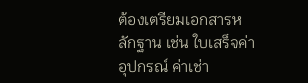ต้องเตรียมเอกสารหลักฐาน เช่น ใบเสร็จค่าอุปกรณ์ ค่าเช่า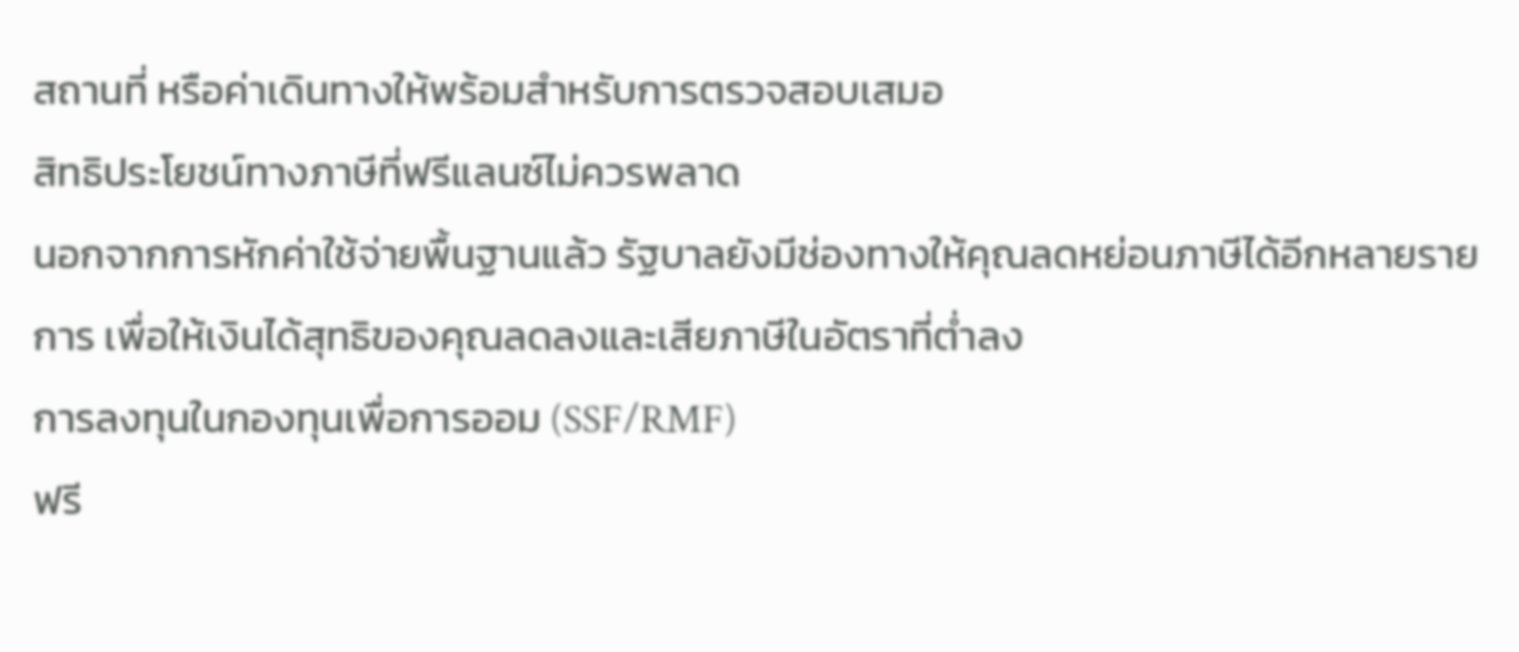สถานที่ หรือค่าเดินทางให้พร้อมสำหรับการตรวจสอบเสมอ
สิทธิประโยชน์ทางภาษีที่ฟรีแลนซ์ไม่ควรพลาด
นอกจากการหักค่าใช้จ่ายพื้นฐานแล้ว รัฐบาลยังมีช่องทางให้คุณลดหย่อนภาษีได้อีกหลายรายการ เพื่อให้เงินได้สุทธิของคุณลดลงและเสียภาษีในอัตราที่ต่ำลง
การลงทุนในกองทุนเพื่อการออม (SSF/RMF)
ฟรี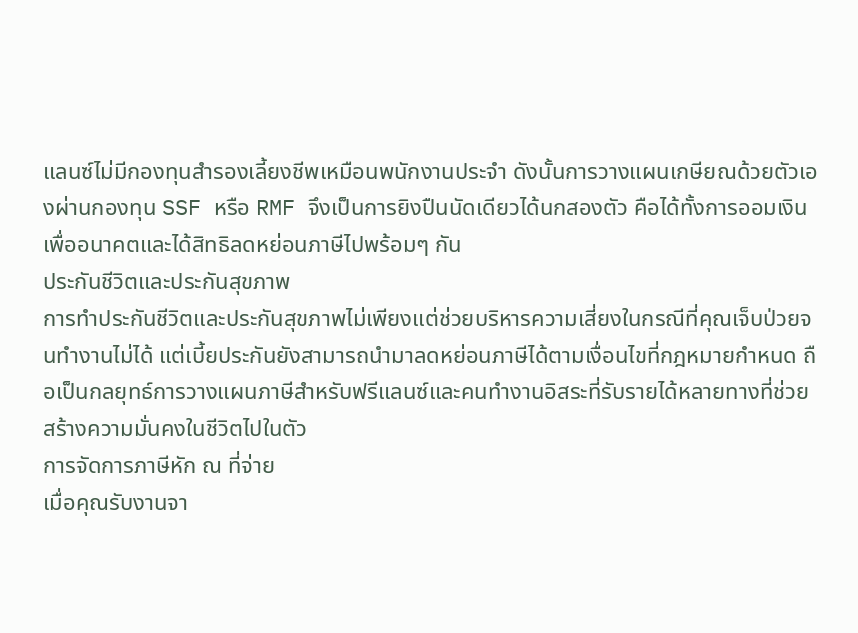แลนซ์ไม่มีกองทุนสำรองเลี้ยงชีพเหมือนพนักงานประจำ ดังนั้นการวางแผนเกษียณด้วยตัวเองผ่านกองทุน SSF หรือ RMF จึงเป็นการยิงปืนนัดเดียวได้นกสองตัว คือได้ทั้งการออมเงินเพื่ออนาคตและได้สิทธิลดหย่อนภาษีไปพร้อมๆ กัน
ประกันชีวิตและประกันสุขภาพ
การทำประกันชีวิตและประกันสุขภาพไม่เพียงแต่ช่วยบริหารความเสี่ยงในกรณีที่คุณเจ็บป่วยจนทำงานไม่ได้ แต่เบี้ยประกันยังสามารถนำมาลดหย่อนภาษีได้ตามเงื่อนไขที่กฎหมายกำหนด ถือเป็นกลยุทธ์การวางแผนภาษีสำหรับฟรีแลนซ์และคนทำงานอิสระที่รับรายได้หลายทางที่ช่วยสร้างความมั่นคงในชีวิตไปในตัว
การจัดการภาษีหัก ณ ที่จ่าย
เมื่อคุณรับงานจา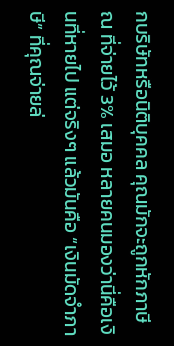กบริษัทหรือนิติบุคคล คุณมักจะถูกหักภาษี ณ ที่จ่ายไว้ 3% เสมอ หลายคนมองว่านี่คือเงินที่หายไป แต่จริงๆ แล้วมันคือ “เงินมัดจำภาษี” ที่คุณจ่ายล่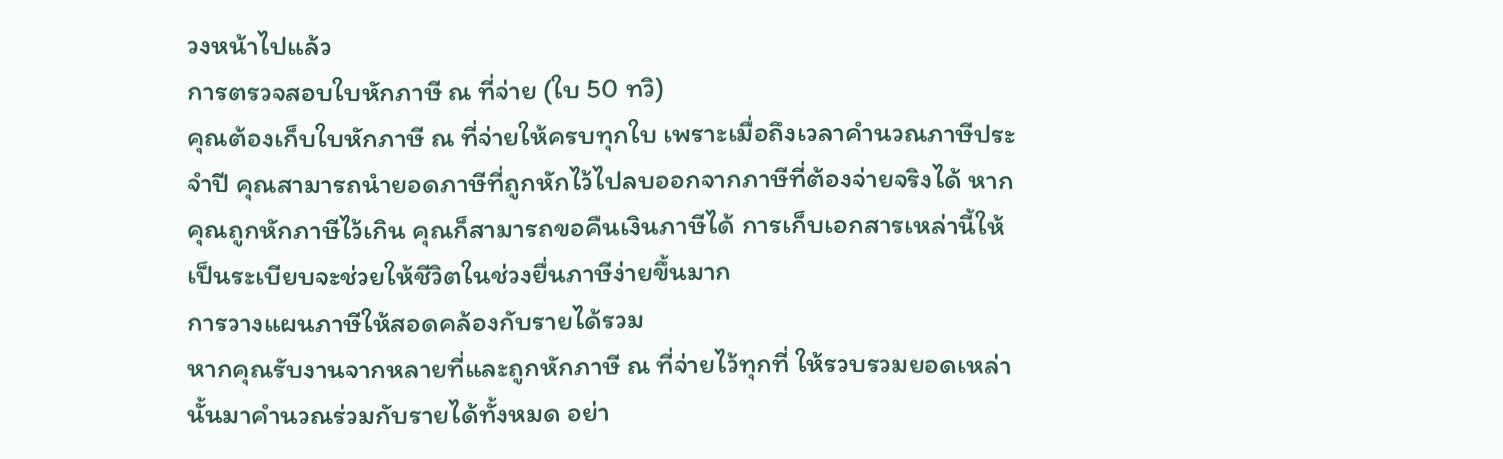วงหน้าไปแล้ว
การตรวจสอบใบหักภาษี ณ ที่จ่าย (ใบ 50 ทวิ)
คุณต้องเก็บใบหักภาษี ณ ที่จ่ายให้ครบทุกใบ เพราะเมื่อถึงเวลาคำนวณภาษีประจำปี คุณสามารถนำยอดภาษีที่ถูกหักไว้ไปลบออกจากภาษีที่ต้องจ่ายจริงได้ หากคุณถูกหักภาษีไว้เกิน คุณก็สามารถขอคืนเงินภาษีได้ การเก็บเอกสารเหล่านี้ให้เป็นระเบียบจะช่วยให้ชีวิตในช่วงยื่นภาษีง่ายขึ้นมาก
การวางแผนภาษีให้สอดคล้องกับรายได้รวม
หากคุณรับงานจากหลายที่และถูกหักภาษี ณ ที่จ่ายไว้ทุกที่ ให้รวบรวมยอดเหล่านั้นมาคำนวณร่วมกับรายได้ทั้งหมด อย่า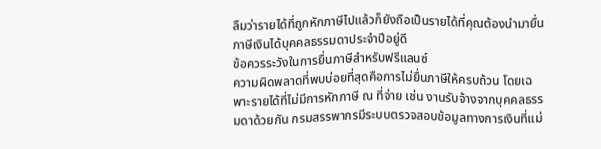ลืมว่ารายได้ที่ถูกหักภาษีไปแล้วก็ยังถือเป็นรายได้ที่คุณต้องนำมายื่นภาษีเงินได้บุคคลธรรมดาประจำปีอยู่ดี
ข้อควรระวังในการยื่นภาษีสำหรับฟรีแลนซ์
ความผิดพลาดที่พบบ่อยที่สุดคือการไม่ยื่นภาษีให้ครบถ้วน โดยเฉพาะรายได้ที่ไม่มีการหักภาษี ณ ที่จ่าย เช่น งานรับจ้างจากบุคคลธรรมดาด้วยกัน กรมสรรพากรมีระบบตรวจสอบข้อมูลทางการเงินที่แม่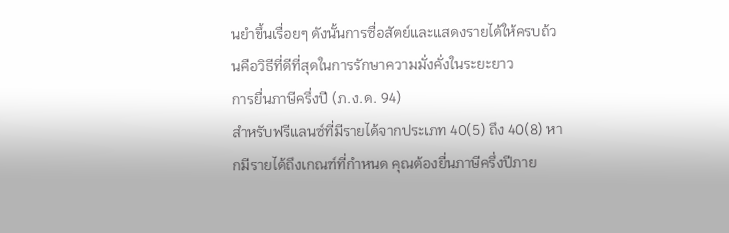นยำขึ้นเรื่อยๆ ดังนั้นการซื่อสัตย์และแสดงรายได้ให้ครบถ้วนคือวิธีที่ดีที่สุดในการรักษาความมั่งคั่งในระยะยาว
การยื่นภาษีครึ่งปี (ภ.ง.ด. 94)
สำหรับฟรีแลนซ์ที่มีรายได้จากประเภท 40(5) ถึง 40(8) หากมีรายได้ถึงเกณฑ์ที่กำหนด คุณต้องยื่นภาษีครึ่งปีภาย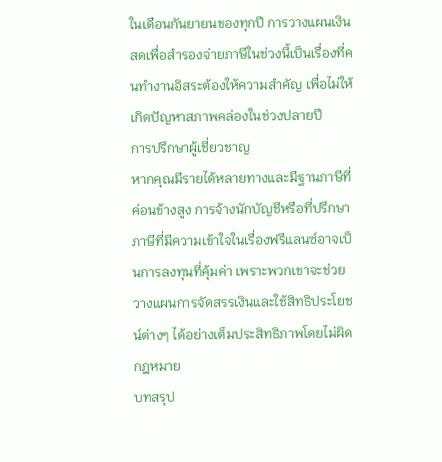ในเดือนกันยายนของทุกปี การวางแผนเงินสดเพื่อสำรองจ่ายภาษีในช่วงนี้เป็นเรื่องที่คนทำงานอิสระต้องให้ความสำคัญ เพื่อไม่ให้เกิดปัญหาสภาพคล่องในช่วงปลายปี
การปรึกษาผู้เชี่ยวชาญ
หากคุณมีรายได้หลายทางและมีฐานภาษีที่ค่อนข้างสูง การจ้างนักบัญชีหรือที่ปรึกษาภาษีที่มีความเข้าใจในเรื่องฟรีแลนซ์อาจเป็นการลงทุนที่คุ้มค่า เพราะพวกเขาจะช่วยวางแผนการจัดสรรเงินและใช้สิทธิประโยชน์ต่างๆ ได้อย่างเต็มประสิทธิภาพโดยไม่ผิดกฎหมาย
บทสรุป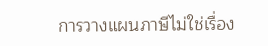การวางแผนภาษีไม่ใช่เรื่อง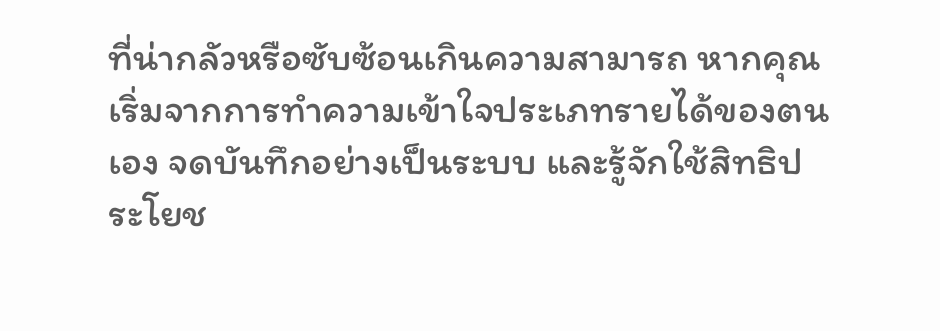ที่น่ากลัวหรือซับซ้อนเกินความสามารถ หากคุณเริ่มจากการทำความเข้าใจประเภทรายได้ของตนเอง จดบันทึกอย่างเป็นระบบ และรู้จักใช้สิทธิประโยช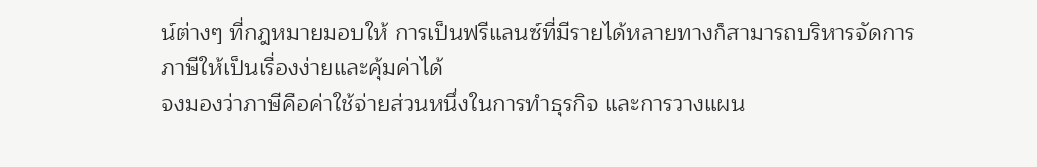น์ต่างๆ ที่กฎหมายมอบให้ การเป็นฟรีแลนซ์ที่มีรายได้หลายทางก็สามารถบริหารจัดการภาษีให้เป็นเรื่องง่ายและคุ้มค่าได้
จงมองว่าภาษีคือค่าใช้จ่ายส่วนหนึ่งในการทำธุรกิจ และการวางแผน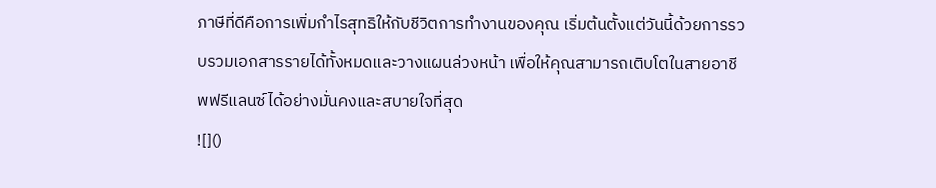ภาษีที่ดีคือการเพิ่มกำไรสุทธิให้กับชีวิตการทำงานของคุณ เริ่มต้นตั้งแต่วันนี้ด้วยการรวบรวมเอกสารรายได้ทั้งหมดและวางแผนล่วงหน้า เพื่อให้คุณสามารถเติบโตในสายอาชีพฟรีแลนซ์ได้อย่างมั่นคงและสบายใจที่สุด
![]()